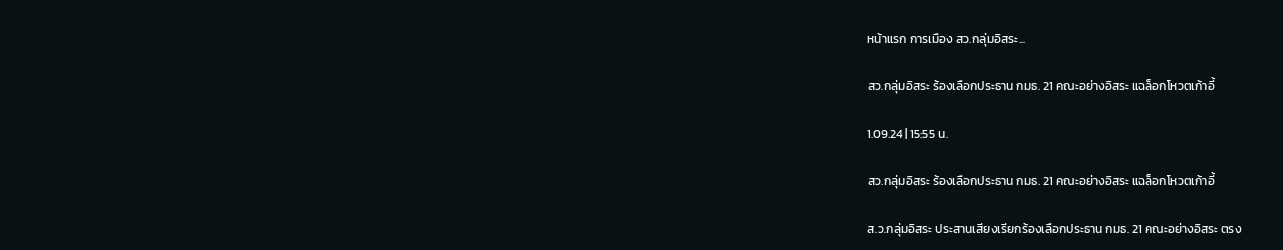หน้าแรก การเมือง สว.กลุ่มอิสระ...

สว.กลุ่มอิสระ ร้องเลือกประธาน กมธ. 21 คณะอย่างอิสระ แฉล็อกโหวตเก้าอี้

1.09.24 | 15:55 น.

สว.กลุ่มอิสระ ร้องเลือกประธาน กมธ. 21 คณะอย่างอิสระ แฉล็อกโหวตเก้าอี้

ส.ว.กลุ่มอิสระ ประสานเสียงเรียกร้องเลือกประธาน กมธ. 21 คณะอย่างอิสระ ตรง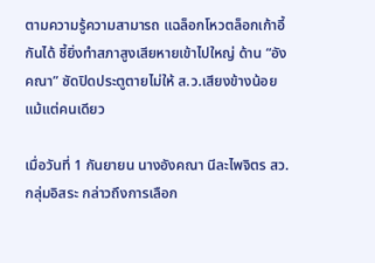ตามความรู้ความสามารถ แฉล็อกโหวตล็อกเก้าอี้กันได้ ชี้ยิ่งทำสภาสูงเสียหายเข้าไปใหญ่ ด้าน “อังคณา” ซัดปิดประตูตายไม่ให้ ส.ว.เสียงข้างน้อย แม้แต่คนเดียว

เมื่อวันที่ 1 กันยายน นางอังคณา นีละไพจิตร สว.กลุ่มอิสระ กล่าวถึงการเลือก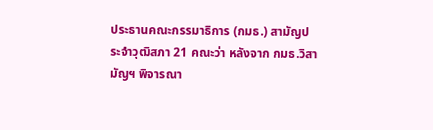ประธานคณะกรรมาธิการ (กมธ.) สามัญประจำวุฒิสภา 21 คณะว่า หลังจาก กมธ.วิสามัญฯ พิจารณา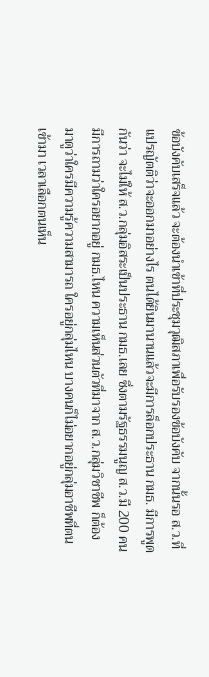ข้อบังคับเสร็จแล้ว จะต้องนำเข้าที่ประชุมวุฒิสภาเพื่อรับรองข้อบังคับ จากนั้นรอ ส.ว.ที่แปรญัตติว่าจะออกมาอย่างไร ตนได้ยินมานานแล้วจะมีการล็อกประธาน กมธ. มีการพูดกันว่า จะไม่ให้ ส.ว.กลุ่มอิสระเป็นประธาน กมธ.เลย ซึ่งตามรัฐธรรมนูญ ส.ว.มี 200 คน มีการถามว่าใครอยากอยู่ กมธ.ไหน ความเห็นส่วนตัวที่มาจาก ส.ว.กลุ่มวิชาชีพ ก็ต้องมาดูว่าใครมีความรู้ความสามารถ ใครอยู่กลุ่มไหน บางคนก็ไม่อยากอยู่กลุ่มอาชีพที่ตนเข้ามา เวลาเลือกตนเห็น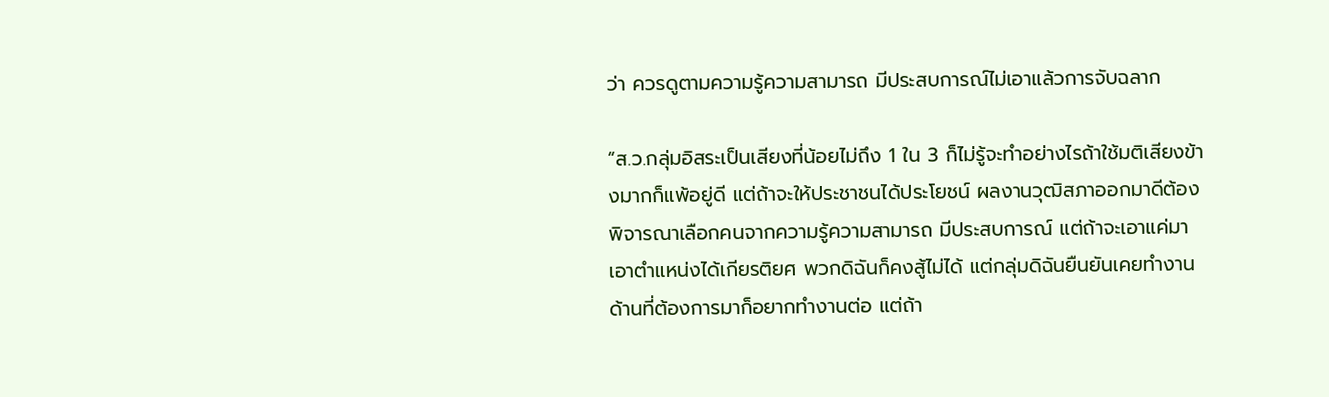ว่า ควรดูตามความรู้ความสามารถ มีประสบการณ์ไม่เอาแล้วการจับฉลาก

“ส.ว.กลุ่มอิสระเป็นเสียงที่น้อยไม่ถึง 1 ใน 3 ก็ไม่รู้จะทำอย่างไรถ้าใช้มติเสียงข้างมากก็แพ้อยู่ดี แต่ถ้าจะให้ประชาชนได้ประโยชน์ ผลงานวุฒิสภาออกมาดีต้องพิจารณาเลือกคนจากความรู้ความสามารถ มีประสบการณ์ แต่ถ้าจะเอาแค่มาเอาตำแหน่งได้เกียรติยศ พวกดิฉันก็คงสู้ไม่ได้ แต่กลุ่มดิฉันยืนยันเคยทำงานด้านที่ต้องการมาก็อยากทำงานต่อ แต่ถ้า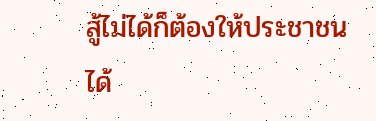สู้ไม่ได้ก็ต้องให้ประชาชนได้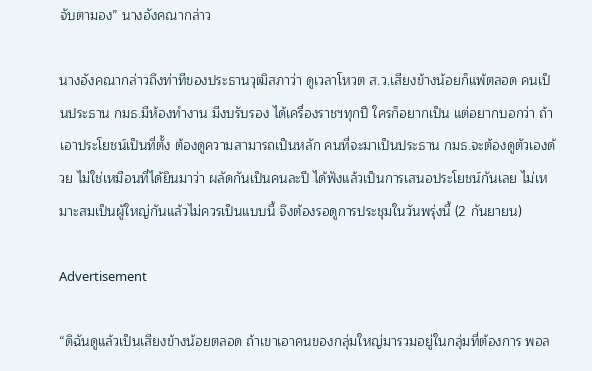จับตามอง” นางอังคณากล่าว

นางอังคณากล่าวถึงท่าทีของประธานวุฒิสภาว่า ดูเวลาโหวต ส.ว.เสียงข้างน้อยก็แพ้ตลอด คนเป็นประธาน กมธ.มีห้องทำงาน มีงบรับรอง ได้เครื่องราชฯทุกปี ใครก็อยากเป็น แต่อยากบอกว่า ถ้าเอาประโยชน์เป็นที่ตั้ง ต้องดูความสามารถเป็นหลัก คนที่จะมาเป็นประธาน กมธ.จะต้องดูตัวเองด้วย ไม่ใช่เหมือนที่ได้ยินมาว่า ผลัดกันเป็นคนละปี ได้ฟังแล้วเป็นการเสนอประโยชน์กันเลย ไม่เหมาะสมเป็นผู้ใหญ่กันแล้วไม่ควรเป็นแบบนี้ จึงต้องรอดูการประชุมในวันพรุ่งนี้ (2 กันยายน)

Advertisement

“ดิฉันดูแล้วเป็นเสียงข้างน้อยตลอด ถ้าเขาเอาคนของกลุ่มใหญ่มารวมอยู่ในกลุ่มที่ต้องการ พอล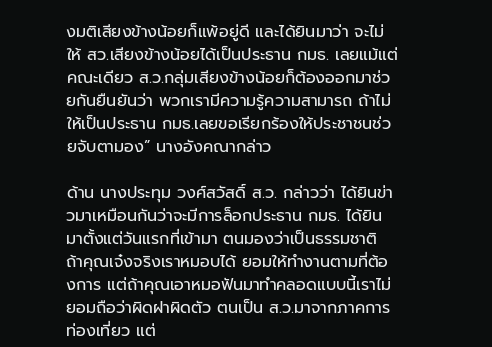งมติเสียงข้างน้อยก็แพ้อยู่ดี และได้ยินมาว่า จะไม่ให้ สว.เสียงข้างน้อยได้เป็นประธาน กมธ. เลยแม้แต่คณะเดียว ส.ว.กลุ่มเสียงข้างน้อยก็ต้องออกมาช่วยกันยืนยันว่า พวกเรามีความรู้ความสามารถ ถ้าไม่ให้เป็นประธาน กมธ.เลยขอเรียกร้องให้ประชาชนช่วยจับตามอง” นางอังคณากล่าว

ด้าน นางประทุม วงศ์สวัสดิ์ ส.ว. กล่าวว่า ได้ยินข่าวมาเหมือนกันว่าจะมีการล็อกประธาน กมธ. ได้ยินมาตั้งแต่วันแรกที่เข้ามา ตนมองว่าเป็นธรรมชาติ ถ้าคุณเจ๋งจริงเราหมอบได้ ยอมให้ทำงานตามที่ต้องการ แต่ถ้าคุณเอาหมอฟันมาทำคลอดแบบนี้เราไม่ยอมถือว่าผิดฝาผิดตัว ตนเป็น ส.ว.มาจากภาคการท่องเที่ยว แต่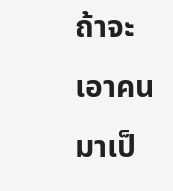ถ้าจะเอาคนมาเป็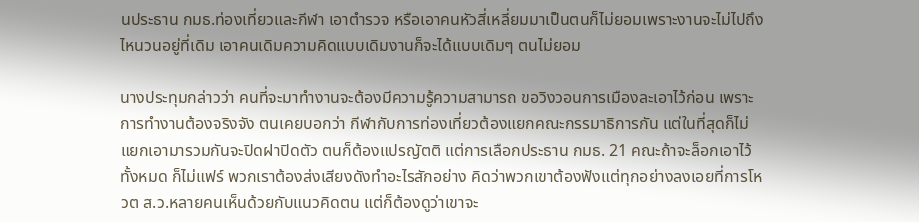นประธาน กมธ.ท่องเที่ยวและกีฬา เอาตำรวจ หรือเอาคนหัวสี่เหลี่ยมมาเป็นตนก็ไม่ยอมเพราะงานจะไม่ไปถึงไหนวนอยู่ที่เดิม เอาคนเดิมความคิดแบบเดิมงานก็จะได้แบบเดิมๆ ตนไม่ยอม

นางประทุมกล่าวว่า คนที่จะมาทำงานจะต้องมีความรู้ความสามารถ ขอวิงวอนการเมืองละเอาไว้ก่อน เพราะการทำงานต้องจริงจัง ตนเคยบอกว่า กีฬากับการท่องเที่ยวต้องแยกคณะกรรมาธิการกัน แต่ในที่สุดก็ไม่แยกเอามารวมกันจะปิดฝาปิดตัว ตนก็ต้องแปรญัตติ แต่การเลือกประธาน กมธ. 21 คณะถ้าจะล็อกเอาไว้ทั้งหมด ก็ไม่แฟร์ พวกเราต้องส่งเสียงดังทำอะไรสักอย่าง คิดว่าพวกเขาต้องฟังแต่ทุกอย่างลงเอยที่การโหวต ส.ว.หลายคนเห็นด้วยกับแนวคิดตน แต่ก็ต้องดูว่าเขาจะ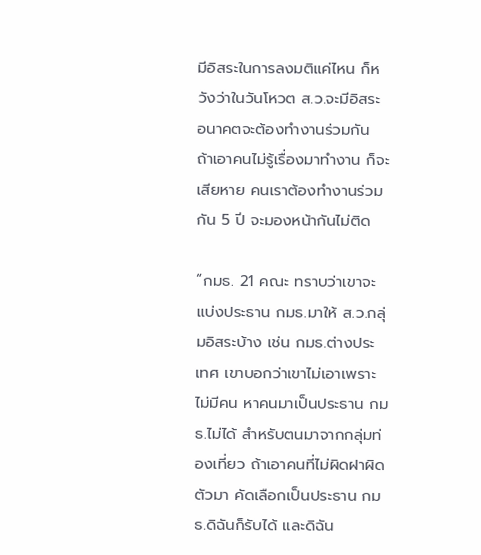มีอิสระในการลงมติแค่ไหน ก็หวังว่าในวันโหวต ส.ว.จะมีอิสระ อนาคตจะต้องทำงานร่วมกัน ถ้าเอาคนไม่รู้เรื่องมาทำงาน ก็จะเสียหาย คนเราต้องทำงานร่วมกัน 5 ปี จะมองหน้ากันไม่ติด

“กมธ. 21 คณะ ทราบว่าเขาจะแบ่งประธาน กมธ.มาให้ ส.ว.กลุ่มอิสระบ้าง เช่น กมธ.ต่างประเทศ เขาบอกว่าเขาไม่เอาเพราะไม่มีคน หาคนมาเป็นประธาน กมธ.ไม่ได้ สำหรับตนมาจากกลุ่มท่องเที่ยว ถ้าเอาคนที่ไม่ผิดฝาผิดตัวมา คัดเลือกเป็นประธาน กมธ.ดิฉันก็รับได้ และดิฉัน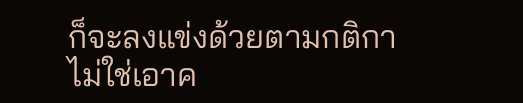ก็จะลงแข่งด้วยตามกติกา ไม่ใช่เอาค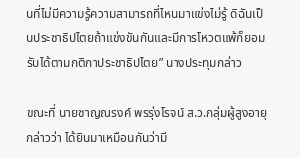นที่ไม่มีความรู้ความสามารถที่ไหนมาแข่งไม่รู้ ดิฉันเป็นประชาธิปไตยถ้าแข่งขันกันและมีการโหวตแพ้ก็ยอมรับได้ตามกติกาประชาธิปไตย” นางประทุมกล่าว

ขณะที่ นายชาญณรงค์ พรรุ่งโรจน์ ส.ว.กลุ่มผู้สูงอายุ กล่าวว่า ได้ยินมาเหมือนกันว่ามี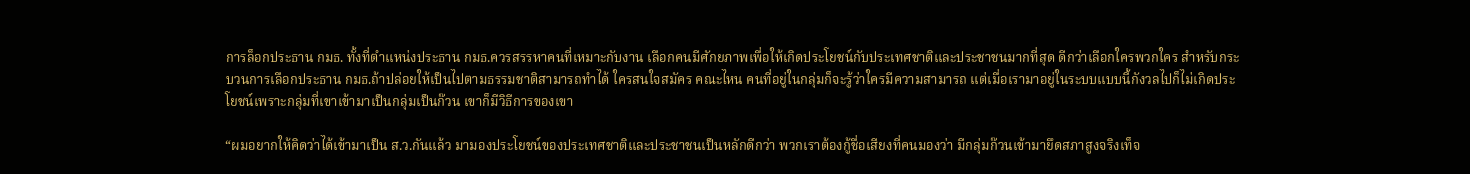การล็อกประธาน กมธ. ทั้งที่ตำแหน่งประธาน กมธ.ควรสรรหาคนที่เหมาะกับงาน เลือกคนมีศักยภาพเพื่อให้เกิดประโยชน์กับประเทศชาติและประชาชนมากที่สุด ดีกว่าเลือกใครพวกใคร สำหรับกระบวนการเลือกประธาน กมธ.ถ้าปล่อยให้เป็นไปตามธรรมชาติสามารถทำได้ ใครสนใจสมัคร คณะไหน คนที่อยู่ในกลุ่มก็จะรู้ว่าใครมีความสามารถ แต่เมื่อเรามาอยู่ในระบบแบบนี้กังวลไปก็ไม่เกิดประโยชน์เพราะกลุ่มที่เขาเข้ามาเป็นกลุ่มเป็นก๊วน เขาก็มีวิธีการของเขา

“ผมอยากให้คิดว่าได้เข้ามาเป็น ส.ว.กันแล้ว มามองประโยชน์ของประเทศชาติและประชาชนเป็นหลักดีกว่า พวกเราต้องกู้ชื่อเสียงที่คนมองว่า มีกลุ่มก๊วนเข้ามายึดสภาสูงจริงเท็จ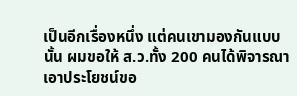เป็นอีกเรื่องหนึ่ง แต่คนเขามองกันแบบนั้น ผมขอให้ ส.ว.ทั้ง 200 คนได้พิจารณาเอาประโยชน์ขอ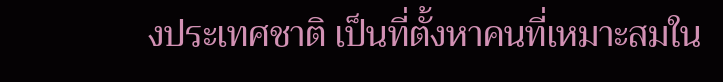งประเทศชาติ เป็นที่ตั้งหาคนที่เหมาะสมใน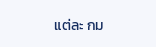แต่ละ กม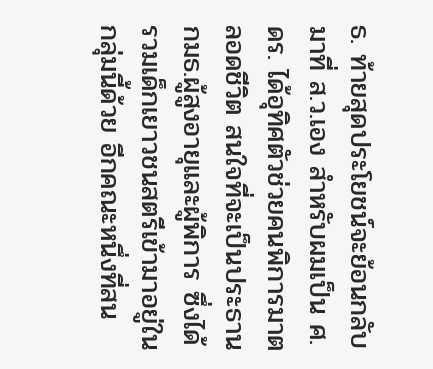ธ. ท้ายสุดประโยชน์จะย้อนกลับมาที่ ส.ว.เอง สำหรับผมเป็น ศ.ดร. ได้อุทิศตัวช่วยคนพิการมาตลอดชีวิต สนใจที่จะเป็นประธาน กมธ.ผู้สูงอายุและผู้พิการ ซึ่งได้รวมเด็กเยาวชนสตรีเข้ามาอยู่ในกลุ่มนี้ด้วย อีกคณะหนึ่งที่สน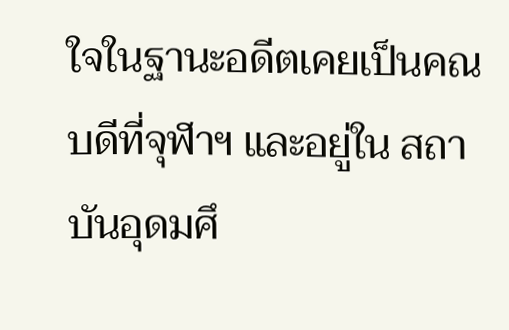ใจในฐานะอดีตเคยเป็นคณบดีที่จุฬาฯ และอยู่ใน สถาบันอุดมศึ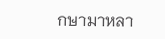กษามาหลา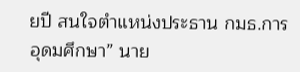ยปี สนใจตำแหน่งประธาน กมธ.การอุดมศึกษา” นาย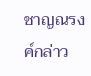ชาญณรงค์กล่าว